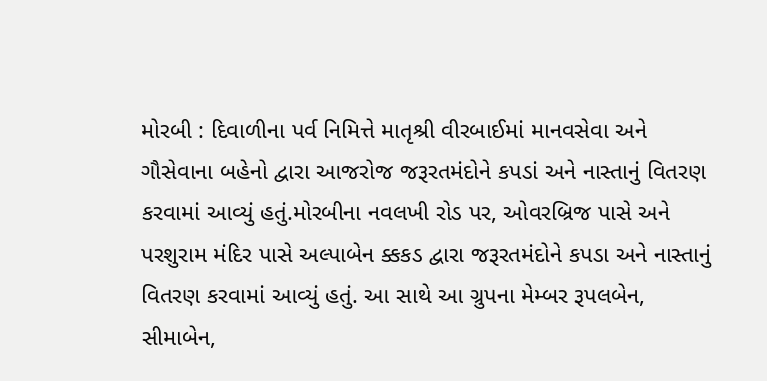મોરબી : દિવાળીના પર્વ નિમિત્તે માતૃશ્રી વીરબાઈમાં માનવસેવા અને ગૌસેવાના બહેનો દ્વારા આજરોજ જરૂરતમંદોને કપડાં અને નાસ્તાનું વિતરણ કરવામાં આવ્યું હતું.મોરબીના નવલખી રોડ પર, ઓવરબ્રિજ પાસે અને પરશુરામ મંદિર પાસે અલ્પાબેન ક્કકડ દ્વારા જરૂરતમંદોને કપડા અને નાસ્તાનું વિતરણ કરવામાં આવ્યું હતું. આ સાથે આ ગ્રુપના મેમ્બર રૂપલબેન, સીમાબેન,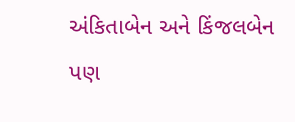અંકિતાબેન અને કિંજલબેન પણ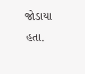જોડાયા હતા.